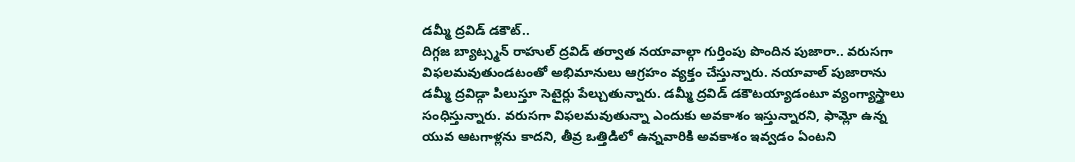డమ్మీ ద్రవిడ్ డకౌట్..
దిగ్గజ బ్యాట్స్మన్ రాహుల్ ద్రవిడ్ తర్వాత నయావాల్గా గుర్తింపు పొందిన పుజారా.. వరుసగా విఫలమవుతుండటంతో అభిమానులు ఆగ్రహం వ్యక్తం చేస్తున్నారు. నయావాల్ పుజారాను డమ్మీ ద్రవిడ్గా పిలుస్తూ సెటైర్లు పేల్చుతున్నారు. డమ్మీ ద్రవిడ్ డకౌటయ్యాడంటూ వ్యంగ్యాస్త్రాలు సంధిస్తున్నారు. వరుసగా విఫలమవుతున్నా ఎందుకు అవకాశం ఇస్తున్నారని, ఫామ్లో ఉన్న యువ ఆటగాళ్లను కాదని, తీవ్ర ఒత్తిడిలో ఉన్నవారికి అవకాశం ఇవ్వడం ఏంటని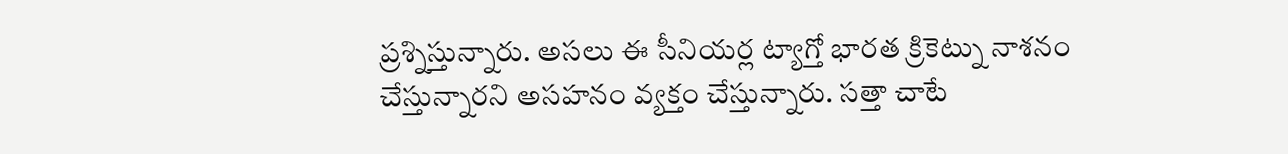ప్రశ్నిస్తున్నారు. అసలు ఈ సీనియర్ల ట్యాగ్తో భారత క్రికెట్ను నాశనం చేస్తున్నారని అసహనం వ్యక్తం చేస్తున్నారు. సత్తా చాటే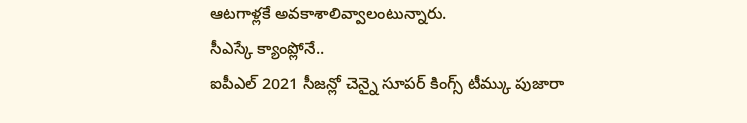ఆటగాళ్లకే అవకాశాలివ్వాలంటున్నారు.
సీఎస్కే క్యాంప్లోనే..
ఐపీఎల్ 2021 సీజన్లో చెన్నై సూపర్ కింగ్స్ టీమ్కు పుజారా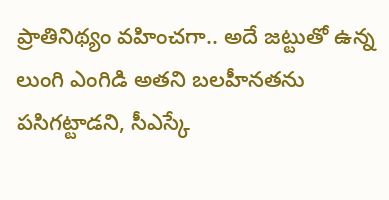ప్రాతినిథ్యం వహించగా.. అదే జట్టుతో ఉన్న లుంగి ఎంగిడి అతని బలహీనతను పసిగట్టాడని, సీఎస్కే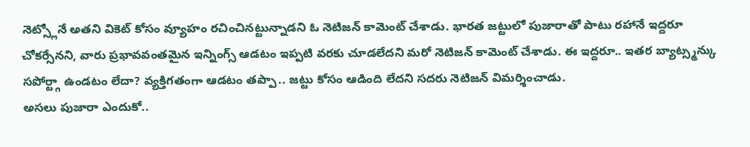నెట్స్లోనే అతని వికెట్ కోసం వ్యూహం రచించినట్టున్నాడని ఓ నెటిజన్ కామెంట్ చేశాడు. భారత జట్టులో పుజారాతో పాటు రహానే ఇద్దరూ చోకర్సేనని, వారు ప్రభావవంతమైన ఇన్నింగ్స్ ఆడటం ఇప్పటి వరకు చూడలేదని మరో నెటిజన్ కామెంట్ చేశాడు. ఈ ఇద్దరూ.. ఇతర బ్యాట్స్మన్కు సపోర్ట్గా ఉండటం లేదా? వ్యక్తిగతంగా ఆడటం తప్పా.. జట్టు కోసం ఆడింది లేదని సదరు నెటిజన్ విమర్శించాడు.
అసలు పుజారా ఎందుకో..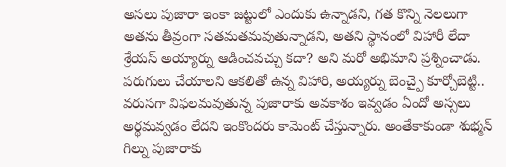అసలు పుజారా ఇంకా జట్టులో ఎందుకు ఉన్నాడని, గత కొన్ని నెలలుగా అతను తీవ్రంగా సతమతమవుతున్నాడని, అతని స్థానంలో విహారీ లేదా శ్రేయస్ అయ్యార్ను ఆడించవచ్చు కదా? అని మరో అభిమాని ప్రశ్నించాడు. పరుగులు చేయాలని ఆకలితో ఉన్న విహారి, అయ్యర్ను బెంచ్పై కూర్చోబెట్టి.. వరుసగా విఫలమవుతున్న పుజారాకు అవకాశం ఇవ్వడం ఏందో అస్సలు అర్థమవ్వడం లేదని ఇంకొందరు కామెంట్ చేస్తున్నారు. అంతేకాకుండా శుభ్మన్ గిల్ను పుజారాకు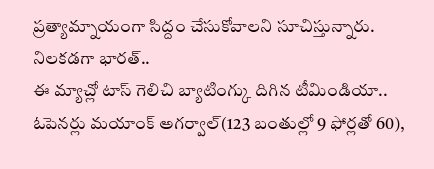ప్రత్యామ్నాయంగా సిద్దం చేసుకోవాలని సూచిస్తున్నారు.
నిలకడగా భారత్..
ఈ మ్యాచ్లో టాస్ గెలిచి బ్యాటింగ్కు దిగిన టీమిండియా.. ఓపెనర్లు మయాంక్ అగర్వాల్(123 బంతుల్లో 9 ఫోర్లతో 60),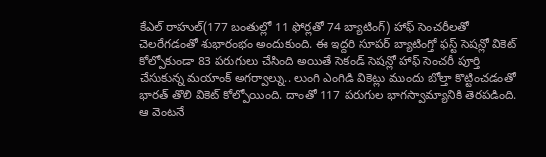కేఎల్ రాహుల్(177 బంతుల్లో 11 ఫోర్లతో 74 బ్యాటింగ్) హాఫ్ సెంచరీలతో చెలరేగడంతో శుభారంభం అందుకుంది. ఈ ఇద్దరి సూపర్ బ్యాటింగ్తో ఫస్ట్ సెషన్లో వికెట్ కోల్పోకుండా 83 పరుగులు చేసింది అయితే సెకండ్ సెషన్లో హాఫ్ సెంచరీ పూర్తి చేసుకున్న మయాంక్ అగర్వాల్ను.. లుంగి ఎంగిడి వికెట్లు ముందు బోల్తా కొట్టించడంతో భారత్ తొలి వికెట్ కోల్పోయింది. దాంతో 117 పరుగుల భాగస్వామ్యానికి తెరపడింది. ఆ వెంటనే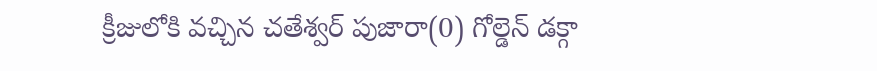క్రీజులోకి వచ్చిన చతేశ్వర్ పుజారా(0) గోల్డెన్ డక్గా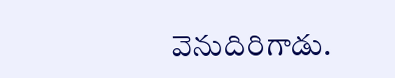వెనుదిరిగాడు.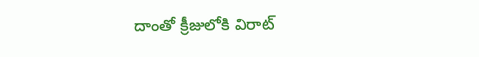దాంతో క్రీజులోకి విరాట్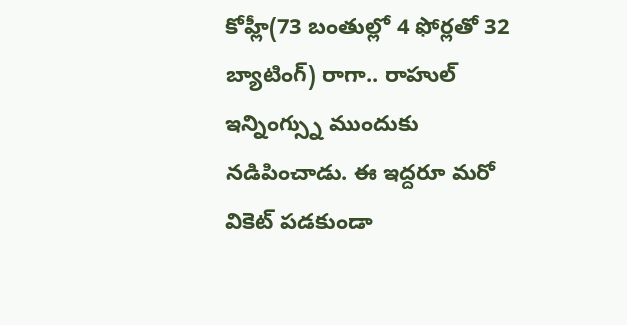కోహ్లీ(73 బంతుల్లో 4 ఫోర్లతో 32 బ్యాటింగ్) రాగా.. రాహుల్ ఇన్నింగ్స్ను ముందుకు నడిపించాడు. ఈ ఇద్దరూ మరో వికెట్ పడకుండా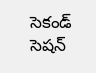సెకండ్ సెషన్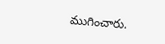ముగించారు.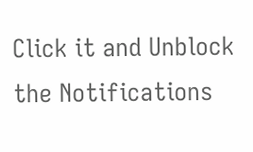Click it and Unblock the Notifications